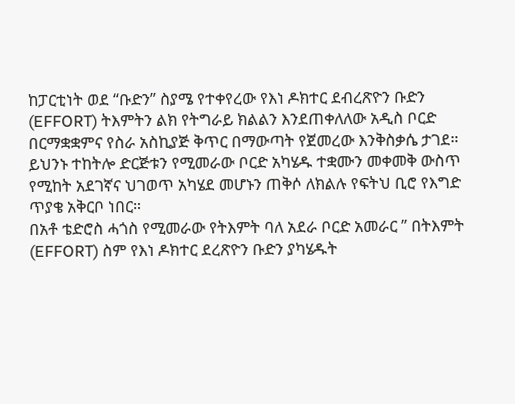ከፓርቲነት ወደ “ቡድን” ስያሜ የተቀየረው የእነ ዶክተር ደብረጽዮን ቡድን (EFFORT) ትእምትን ልክ የትግራይ ክልልን እንደጠቀለለው አዲስ ቦርድ በርማቋቋምና የስራ አስኪያጅ ቅጥር በማውጣት የጀመረው እንቅስቃሴ ታገደ።
ይህንኑ ተከትሎ ድርጅቱን የሚመራው ቦርድ አካሄዱ ተቋሙን መቀመቅ ውስጥ የሚከት አደገኛና ህገወጥ አካሄደ መሆኑን ጠቅሶ ለክልሉ የፍትህ ቢሮ የእግድ ጥያቄ አቅርቦ ነበር።
በአቶ ቴድሮስ ሓጎስ የሚመራው የትእምት ባለ አደራ ቦርድ አመራር ” በትእምት (EFFORT) ስም የእነ ዶክተር ደረጽዮን ቡድን ያካሄዱት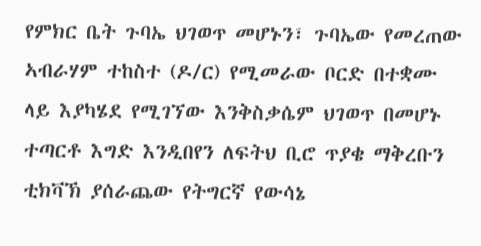የምክር ቤት ጉባኤ ህገወጥ መሆኑን፣ ጉባኤው የመረጠው ኣብራሃም ተከስተ (ዶ/ር) የሚመራው ቦርድ በተቋሙ ላይ እያካሄደ የሚገኘው እንቅስቃሴም ህገወጥ በመሆኑ ተጣርቶ እግድ እንዲበየን ለፍትህ ቢሮ ጥያቄ ማቅረቡን ቲክቫኽ ያሰራጨው የትግርኛ የውሳኔ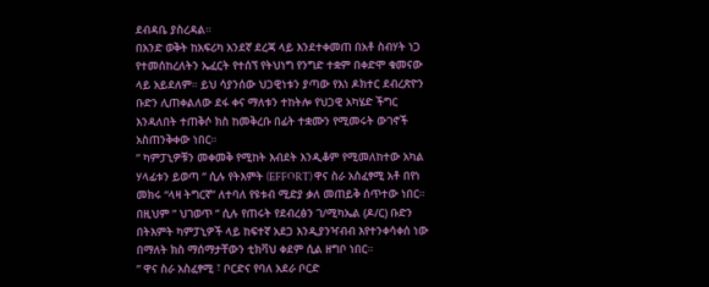ደብዳቤ ያስረዳል።
በአንድ ወቅት ከአፍሪካ አንደኛ ደረጃ ላይ እንደተቀመጠ በአቶ ስብሃት ነጋ የተመሰከረለትን ኤፈርት የተሰኘ የትህነግ የንግድ ተቋም በቀድሞ ቁመናው ላይ አይደለም። ይህ ሳያንሰው ህጋዊነቱን ያጣው የእነ ዶክተር ደብረጽዮን ቡድን ሊጠቀልለው ደፋ ቀና ማለቱን ተከትሎ የህጋዊ አካሄድ ችግር እንዳለበት ተጠቅሶ ክስ ከመቅረቡ በፊት ተቋሙን የሚመሩት ውገኖች አስጠንቅቀው ነበር።
” ካምፓኒዎቹን መቀመቅ የሚከት እብደት እንዲቆም የሚመለከተው አካል ሃላፊቱን ይወጣ ” ሲሉ የትእምት (EFFORT) ዋና ስራ አስፈፃሚ አቶ በየነ መክሩ “ላዛ ትግርኛ” ለተባለ የዩቱብ ሚድያ ቃለ መጠይቅ ሰጥተው ነበር።
በዚህም ” ህገወጥ ” ሲሉ የጠሩት የደብረፅን ገ/ሚካኤል (ዶ/ር) ቡድን በትእምት ካምፓኒዎች ላይ ከፍተኛ አደጋ እንዲያንዣብብ እየተንቀሳቀሰ ነው በማለት ክስ ማሰማታቸውን ቲክቫህ ቀደም ሲል ዘግቦ ነበር።
” ዋና ስራ አስፈፃሚ ፣ ቦርድና የባለ አደራ ቦርድ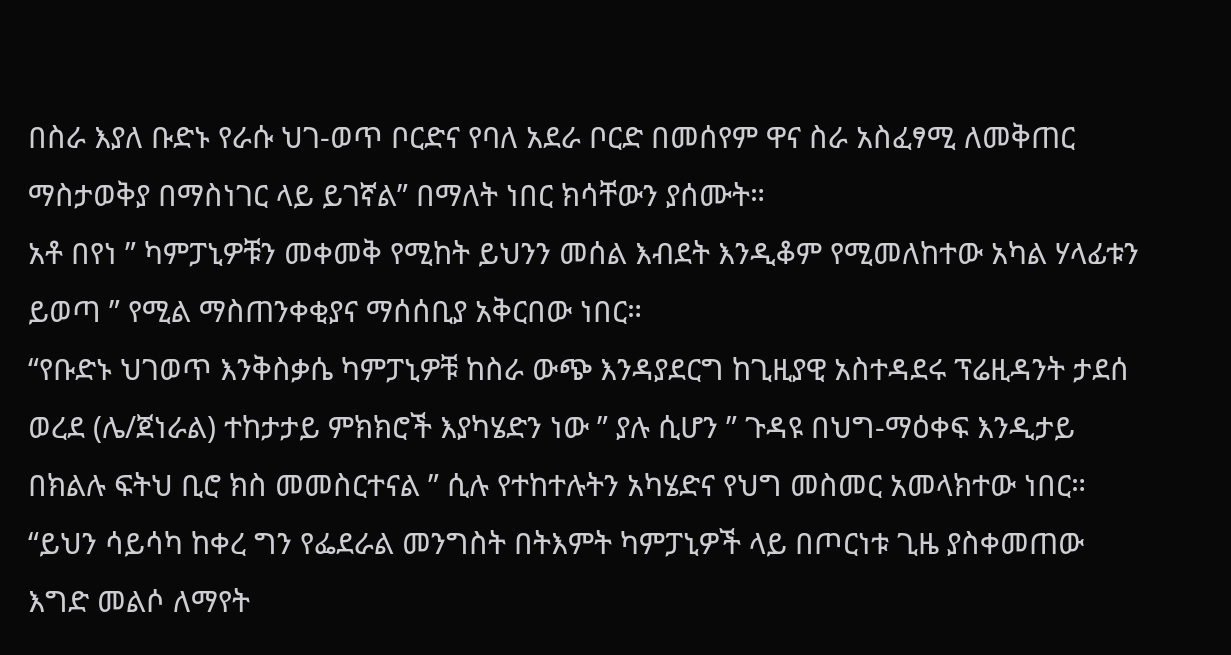በስራ እያለ ቡድኑ የራሱ ህገ-ወጥ ቦርድና የባለ አደራ ቦርድ በመሰየም ዋና ስራ አስፈፃሚ ለመቅጠር ማስታወቅያ በማስነገር ላይ ይገኛል” በማለት ነበር ክሳቸውን ያሰሙት።
አቶ በየነ ” ካምፓኒዎቹን መቀመቅ የሚከት ይህንን መሰል እብደት እንዲቆም የሚመለከተው አካል ሃላፊቱን ይወጣ ” የሚል ማስጠንቀቂያና ማሰሰቢያ አቅርበው ነበር።
“የቡድኑ ህገወጥ እንቅስቃሴ ካምፓኒዎቹ ከስራ ውጭ እንዳያደርግ ከጊዚያዊ አስተዳደሩ ፕሬዚዳንት ታደሰ ወረደ (ሌ/ጀነራል) ተከታታይ ምክክሮች እያካሄድን ነው ” ያሉ ሲሆን ” ጉዳዩ በህግ-ማዕቀፍ እንዲታይ በክልሉ ፍትህ ቢሮ ክስ መመስርተናል ” ሲሉ የተከተሉትን አካሄድና የህግ መስመር አመላክተው ነበር።
“ይህን ሳይሳካ ከቀረ ግን የፌደራል መንግስት በትእምት ካምፓኒዎች ላይ በጦርነቱ ጊዜ ያስቀመጠው እግድ መልሶ ለማየት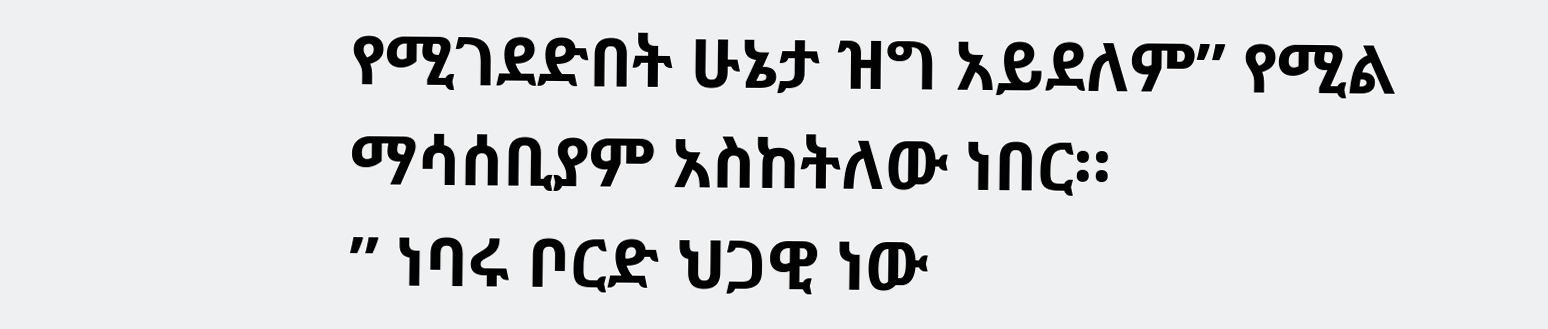የሚገደድበት ሁኔታ ዝግ አይደለም” የሚል ማሳሰቢያም አስከትለው ነበር።
” ነባሩ ቦርድ ህጋዊ ነው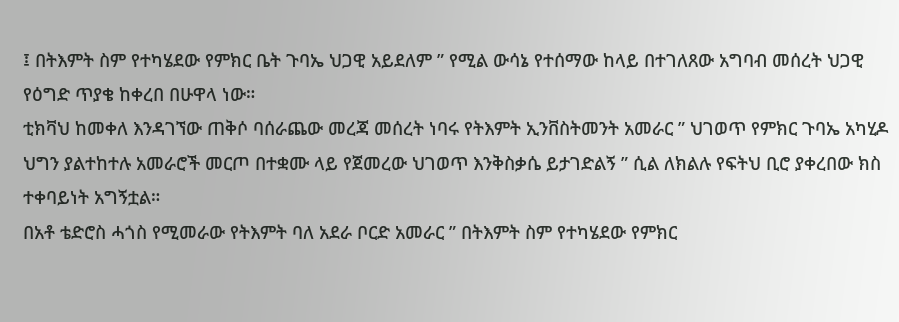፤ በትእምት ስም የተካሄደው የምክር ቤት ጉባኤ ህጋዊ አይደለም ” የሚል ውሳኔ የተሰማው ከላይ በተገለጸው አግባብ መሰረት ህጋዊ የዕግድ ጥያቄ ከቀረበ በሁዋላ ነው።
ቲክቫህ ከመቀለ እንዳገኘው ጠቅሶ ባሰራጨው መረጃ መሰረት ነባሩ የትእምት ኢንቨስትመንት አመራር ” ህገወጥ የምክር ጉባኤ አካሂዶ ህግን ያልተከተሉ አመራሮች መርጦ በተቋሙ ላይ የጀመረው ህገወጥ እንቅስቃሴ ይታገድልኝ ” ሲል ለክልሉ የፍትህ ቢሮ ያቀረበው ክስ ተቀባይነት አግኝቷል።
በአቶ ቴድሮስ ሓጎስ የሚመራው የትእምት ባለ አደራ ቦርድ አመራር ” በትእምት ስም የተካሄደው የምክር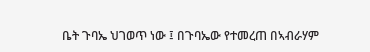ቤት ጉባኤ ህገወጥ ነው ፤ በጉባኤው የተመረጠ በኣብራሃም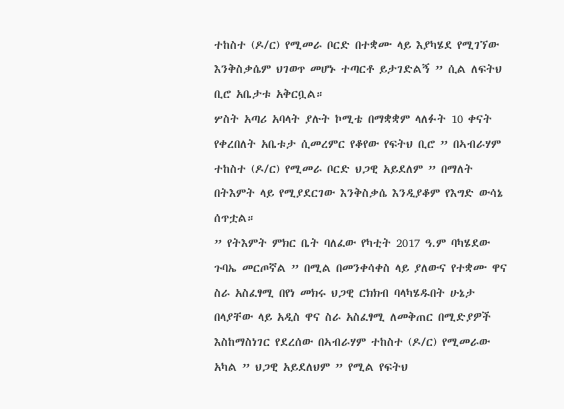ተከስተ (ዶ/ር) የሚመራ ቦርድ በተቋሙ ላይ እያካሄደ የሚገኘው እንቅስቃሴም ህገወጥ መሆኑ ተጣርቶ ይታገድልኝ ” ሲል ለፍትህ ቢሮ አቤታቱ አቅርቧል።
ሦስት አጣሪ አባላት ያሉት ኮሚቴ በማቋቋም ላለፉት 10 ቀናት የቀረበለት አቤቱታ ሲመረምር የቆየው የፍትህ ቢሮ ” በኣብራሃም ተከስተ (ዶ/ር) የሚመራ ቦርድ ህጋዊ አይደለም ” በማለት በትእምት ላይ የሚያደርገው እንቅስቃሴ እንዲያቆም የእግድ ውሳኔ ሰጥቷል።
” የትእምት ምክር ቤት ባለፈው የካቲት 2017 ዓ.ም ባካሄደው ጉባኤ መርጦኛል ” በሚል በመንቀሳቀስ ላይ ያለውና የተቋሙ ዋና ስራ አስፈፃሚ በየነ መክሩ ህጋዊ ርክክብ ባላካሄዱበት ሁኔታ በላያቸው ላይ አዲስ ዋና ስራ አስፈፃሚ ለመቅጠር በሚድያዎች እስከማስነገር የደረሰው በኣብራሃም ተከስተ (ዶ/ር) የሚመራው አካል ” ህጋዊ አይደለህም ” የሚል የፍትህ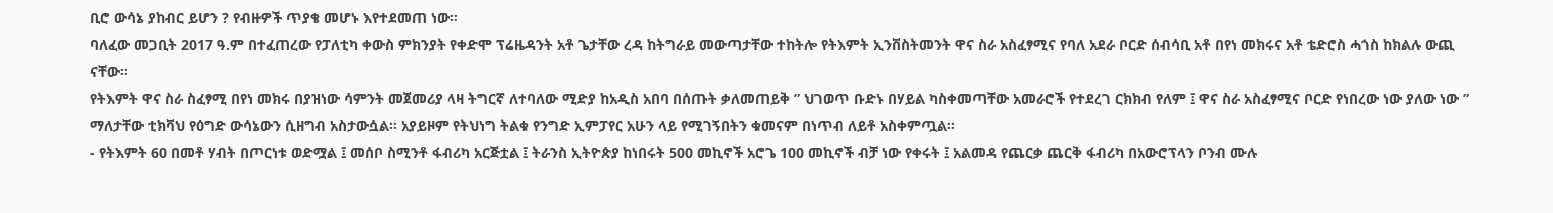ቢሮ ውሳኔ ያከብር ይሆን ? የብዙዎች ጥያቄ መሆኑ እየተደመጠ ነው።
ባለፈው መጋቢት 2017 ዓ.ም በተፈጠረው የፓለቲካ ቀውስ ምክንያት የቀድሞ ፕሬዜዳንት አቶ ጌታቸው ረዳ ከትግራይ መውጣታቸው ተከትሎ የትእምት ኢንቨስትመንት ዋና ስራ አስፈፃሚና የባለ አደራ ቦርድ ሰብሳቢ አቶ በየነ መክሩና አቶ ቴድሮስ ሓጎስ ከክልሉ ውጪ ናቸው።
የትእምት ዋና ስራ ስፈፃሚ በየነ መክሩ በያዝነው ሳምንት መጀመሪያ ላዛ ትግርኛ ለተባለው ሚድያ ከአዲስ አበባ በሰጡት ቃለመጠይቅ ” ህገወጥ ቡድኑ በሃይል ካስቀመጣቸው አመራሮች የተደረገ ርክክብ የለም ፤ ዋና ስራ አስፈፃሚና ቦርድ የነበረው ነው ያለው ነው ” ማለታቸው ቲክቫህ የዕግድ ውሳኔውን ሲዘግብ አስታውሷል። አያይዞም የትህነግ ትልቁ የንግድ ኢምፓየር አሁን ላይ የሚገኝበትን ቁመናም በነጥብ ለይቶ አስቀምጧል።
- የትእምት 60 በመቶ ሃብት በጦርነቱ ወድሟል ፤ መሰቦ ስሚንቶ ፋብሪካ አርጅቷል ፤ ትራንስ ኢትዮጵያ ከነበሩት 500 መኪኖች አሮጌ 100 መኪኖች ብቻ ነው የቀሩት ፤ አልመዳ የጨርቃ ጨርቅ ፋብሪካ በአውሮፕላን ቦንብ ሙሉ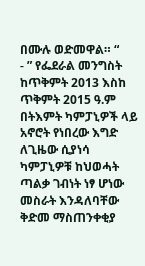በሙሉ ወድመዋል። “
- ” የፌደራል መንግስት ከጥቅምት 2013 እስከ ጥቅምት 2015 ዓ.ም በትእምት ካምፓኒዎች ላይ አኖሮት የነበረው እግድ ለጊዜው ሲያነሳ ካምፓኒዎቹ ከህወሓት ጣልቃ ገብነት ነፃ ሆነው መስራት እንዳለባቸው ቅድመ ማስጠንቀቂያ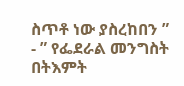ስጥቶ ነው ያስረከበን ”
- ” የፌደራል መንግስት በትእምት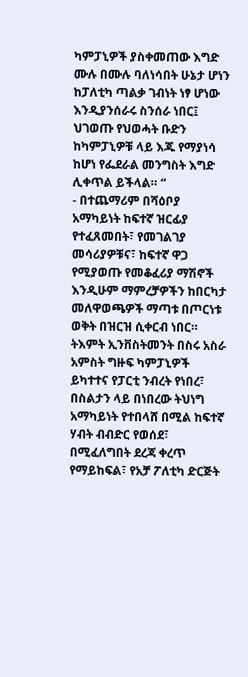ካምፓኒዎች ያስቀመጠው እግድ ሙሉ በሙሉ ባለነሳበት ሁኔታ ሆነን ከፓለቲካ ጣልቃ ገብነት ነፃ ሆነው እንዲያንሰራሩ ስንሰራ ነበር፤ ህገወጡ የህወሓት ቡድን ከካምፓኒዎቹ ላይ እጁ የማያነሳ ከሆነ የፌደራል መንግስት እግድ ሊቀጥል ይችላል። “
- በተጨማሪም በሻዕቦያ አማካይነት ከፍተኛ ዝርፊያ የተፈጸመበት፣ የመገልገያ መሳሪያዎቹና፣ ከፍተኛ ዋጋ የሚያወጡ የመቆፈሪያ ማሽኖች እንዲሁም ማምረቻዎችን ከበርካታ መለዋወጫዎች ማጣቱ በጦርነቱ ወቅት በዝርዝ ሲቀርብ ነበር።
ትእምት ኢንቨስትመንት በስሩ አስራ አምስት ግዙፍ ካምፓኒዎች ይካተተና የፓርቲ ንብረት የነበረ፣ በስልታን ላይ በነበረው ትህነግ አማካይነት የተበላሸ በሚል ከፍተኛ ሃብት ብብድር የወሰደ፣ በሚፈለግበት ደረጃ ቀረጥ የማይከፍል፣ የአቻ ፖለቲካ ድርጅት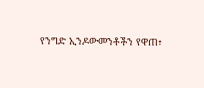የንግድ ኢንዶውመንቶችን የዋጠ፣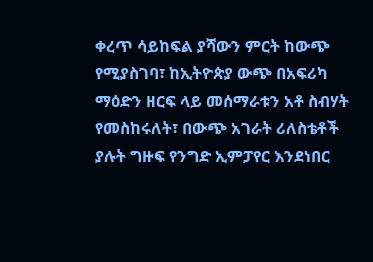ቀረጥ ሳይከፍል ያሻውን ምርት ከውጭ የሚያስገባ፣ ከኢትዮጵያ ውጭ በአፍሪካ ማዕድን ዘርፍ ላይ መሰማራቱን አቶ ስብሃት የመስከሩለት፣ በውጭ አገራት ሪለስቴቶች ያሉት ግዙፍ የንግድ ኢምፓየር እንደነበር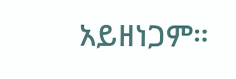አይዘነጋም።